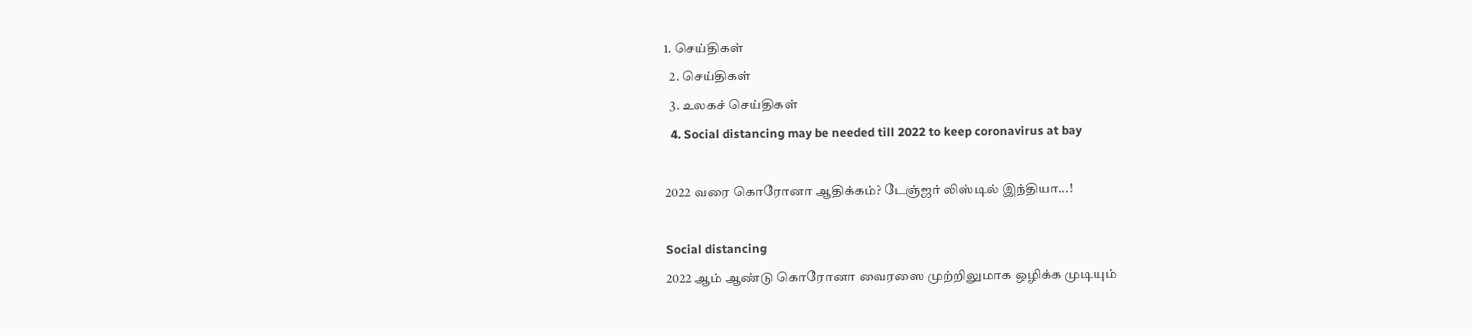1. செய்திகள்
  2. செய்திகள்
  3. உலகச் செய்திகள்
  4. Social distancing may be needed till 2022 to keep coronavirus at bay

2022 வரை கொரோனா ஆதிக்கம்? டேஞ்ஜர் லிஸ்டில் இந்தியா...!

Social distancing
2022 ஆம் ஆண்டு கொரோனா வைரஸை முற்றிலுமாக ஒழிக்க முடியும்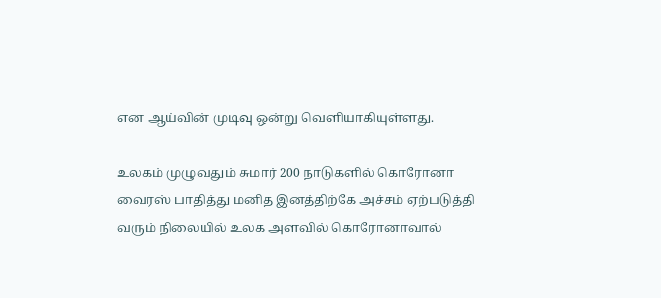என ஆய்வின் முடிவு ஒன்று வெளியாகியுள்ளது.

உலகம் முழுவதும் சுமார் 200 நாடுகளில் கொரோனா வைரஸ் பாதித்து மனித இனத்திற்கே அச்சம் ஏற்படுத்தி வரும் நிலையில் உலக அளவில் கொரோனாவால்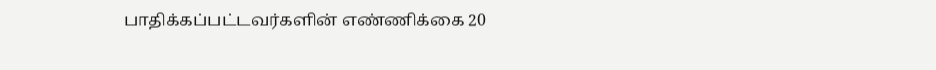பாதிக்கப்பட்டவர்களின் எண்ணிக்கை 20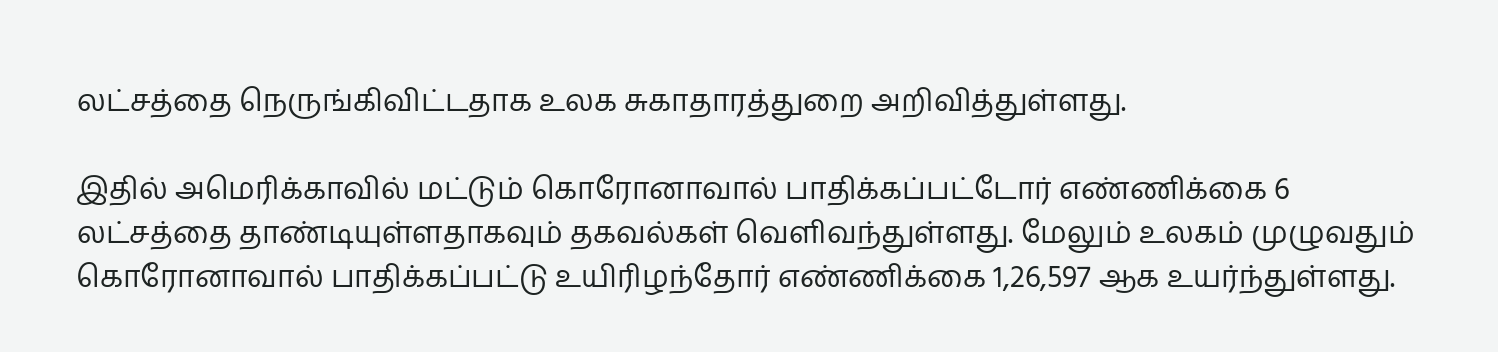லட்சத்தை நெருங்கிவிட்டதாக உலக சுகாதாரத்துறை அறிவித்துள்ளது.

இதில் அமெரிக்காவில் மட்டும் கொரோனாவால் பாதிக்கப்பட்டோர் எண்ணிக்கை 6 லட்சத்தை தாண்டியுள்ளதாகவும் தகவல்கள் வெளிவந்துள்ளது. மேலும் உலகம் முழுவதும் கொரோனாவால் பாதிக்கப்பட்டு உயிரிழந்தோர் எண்ணிக்கை 1,26,597 ஆக உயர்ந்துள்ளது.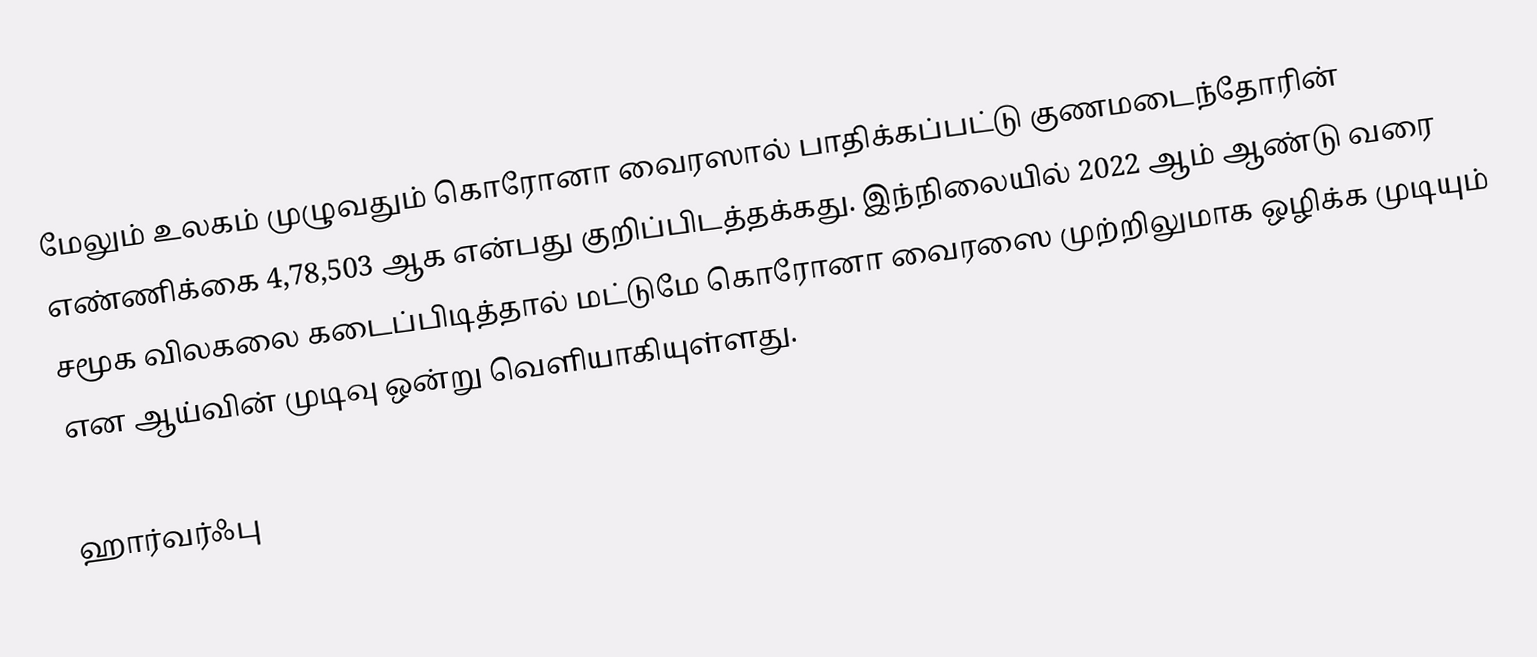மேலும் உலகம் முழுவதும் கொரோனா வைரஸால் பாதிக்கப்பட்டு குணமடைந்தோரின் எண்ணிக்கை 4,78,503 ஆக என்பது குறிப்பிடத்தக்கது. இந்நிலையில் 2022 ஆம் ஆண்டு வரை சமூக விலகலை கடைப்பிடித்தால் மட்டுமே கொரோனா வைரஸை முற்றிலுமாக ஒழிக்க முடியும் என ஆய்வின் முடிவு ஒன்று வெளியாகியுள்ளது.

ஹார்வர்ஃபு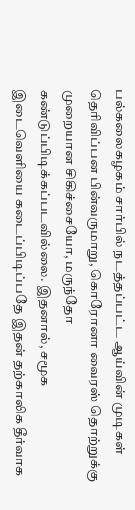பல்கலைகழகம் சார்பில் நடத்தப்பட்ட ஆய்வின் முடிகள் தெரிவிப்பன பின்வருமாறு, கொரோனா வைரஸ் தொற்றுக்கு முறையான சிகிச்சையோ, மருந்தோ கண்டுப்பிடிக்கப்படவில்லை. இதனால், சமூக இடைவெளியை கடைப்பிடிப்பதே இதன் தற்காலிக தீர்வாக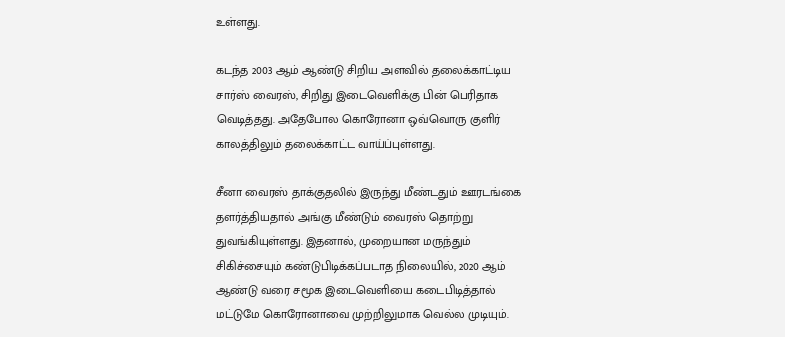உள்ளது.

கடந்த 2003 ஆம் ஆண்டு சிறிய அளவில் தலைக்காட்டிய சார்ஸ் வைரஸ், சிறிது இடைவெளிக்கு பின் பெரிதாக வெடித்தது. அதேபோல கொரோனா ஒவ்வொரு குளிர் காலத்திலும் தலைக்காட்ட வாய்ப்புள்ளது.

சீனா வைரஸ் தாக்குதலில் இருந்து மீண்டதும் ஊரடங்கை தளர்த்தியதால் அங்கு மீண்டும் வைரஸ் தொற்று துவங்கியுள்ளது. இதனால், முறையான மருந்தும் சிகிச்சையும் கண்டுபிடிக்கப்படாத நிலையில், 2020 ஆம் ஆண்டு வரை சமூக இடைவெளியை கடைபிடித்தால் மட்டுமே கொரோனாவை முற்றிலுமாக வெல்ல முடியும்.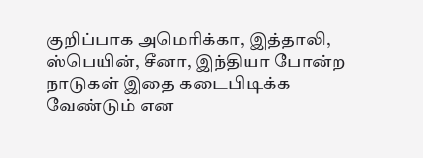குறிப்பாக அமெரிக்கா, இத்தாலி, ஸ்பெயின், சீனா, இந்தியா போன்ற நாடுகள் இதை கடைபிடிக்க வேண்டும் என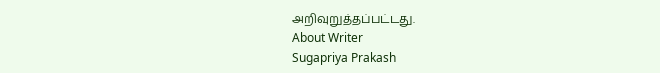அறிவுறுத்தப்பட்டது.
About Writer
Sugapriya Prakash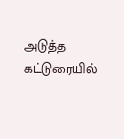அடுத்த கட்டுரையில்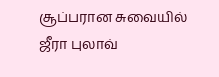சூப்பரான சுவையில் ஜீரா புலாவ்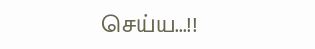செய்ய...!!